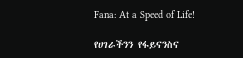Fana: At a Speed of Life!

የሀገራችንን የፋይናንስና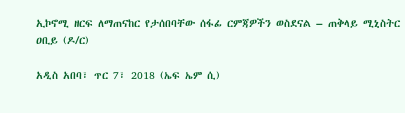ኢኮኖሚ ዘርፍ ለማጠናከር የታሰበባቸው ሰፋፊ ርምጃዎችን ወስደናል – ጠቅላይ ሚኒስትር ዐቢይ (ዶ/ር)

አዲስ አበባ፣ ጥር 7፣ 2018 (ኤፍ ኤም ሲ)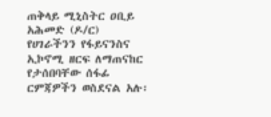ጠቅላይ ሚኒስትር ዐቢይ አሕመድ (ዶ/ር) የሀገራችንን የፋይናንስና ኢኮኖሚ ዘርፍ ለማጠናከር የታሰበባቸው ሰፋፊ ርምጃዎችን ወስደናል አሉ፡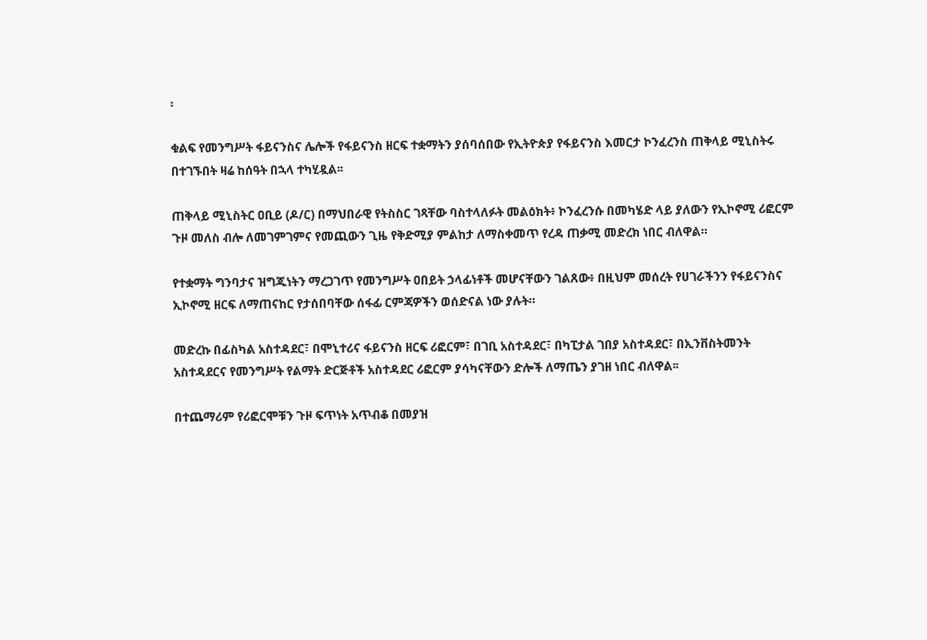፡

ቁልፍ የመንግሥት ፋይናንስና ሌሎች የፋይናንስ ዘርፍ ተቋማትን ያሰባሰበው የኢትዮጵያ የፋይናንስ እመርታ ኮንፈረንስ ጠቅላይ ሚኒስትሩ በተገኙበት ዛሬ ከሰዓት በኋላ ተካሂዷል፡፡

ጠቅላይ ሚኒስትር ዐቢይ (ዶ/ር) በማህበራዊ የትስስር ገጻቸው ባስተላለፉት መልዕክት፥ ኮንፈረንሱ በመካሄድ ላይ ያለውን የኢኮኖሚ ሪፎርም ጉዞ መለስ ብሎ ለመገምገምና የመጪውን ጊዜ የቅድሚያ ምልከታ ለማስቀመጥ የረዳ ጠቃሚ መድረክ ነበር ብለዋል።

የተቋማት ግንባታና ዝግጁነትን ማረጋገጥ የመንግሥት ዐበይት ኃላፊነቶች መሆናቸውን ገልጸው፥ በዚህም መሰረት የሀገራችንን የፋይናንስና ኢኮኖሚ ዘርፍ ለማጠናከር የታሰበባቸው ሰፋፊ ርምጃዎችን ወሰድናል ነው ያሉት።

መድረኩ በፊስካል አስተዳደር፣ በሞኒተሪና ፋይናንስ ዘርፍ ሪፎርም፣ በገቢ አስተዳደር፣ በካፒታል ገበያ አስተዳደር፣ በኢንቨስትመንት አስተዳደርና የመንግሥት የልማት ድርጅቶች አስተዳደር ሪፎርም ያሳካናቸውን ድሎች ለማጤን ያገዘ ነበር ብለዋል፡፡

በተጨማሪም የሪፎርሞቹን ጉዞ ፍጥነት አጥብቆ በመያዝ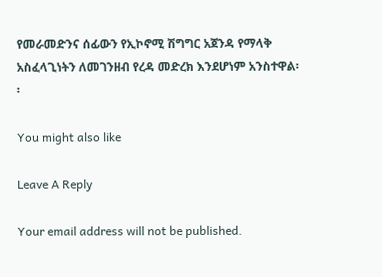የመራመድንና ሰፊውን የኢኮኖሚ ሽግግር አጀንዳ የማላቅ አስፈላጊነትን ለመገንዘብ የረዳ መድረክ እንደሆነም አንስተዋል፡፡

You might also like

Leave A Reply

Your email address will not be published.